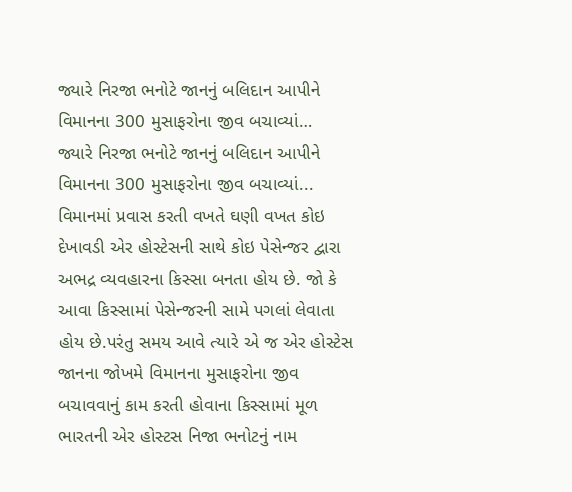જ્યારે નિરજા ભનોટે જાનનું બલિદાન આપીને વિમાનના 300 મુસાફરોના જીવ બચાવ્યાં…
જ્યારે નિરજા ભનોટે જાનનું બલિદાન આપીને વિમાનના 300 મુસાફરોના જીવ બચાવ્યાં...
વિમાનમાં પ્રવાસ કરતી વખતે ઘણી વખત કોઇ દેખાવડી એર હોસ્ટેસની સાથે કોઇ પેસેન્જર દ્વારા અભદ્ર વ્યવહારના કિસ્સા બનતા હોય છે. જો કે આવા કિસ્સામાં પેસેન્જરની સામે પગલાં લેવાતા હોય છે.પરંતુ સમય આવે ત્યારે એ જ એર હોસ્ટેસ જાનના જોખમે વિમાનના મુસાફરોના જીવ બચાવવાનું કામ કરતી હોવાના કિસ્સામાં મૂળ ભારતની એર હોસ્ટસ નિજા ભનોટનું નામ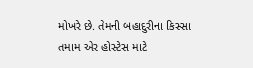મોખરે છે. તેમની બહાદુરીના કિસ્સા તમામ એર હોસ્ટેસ માટે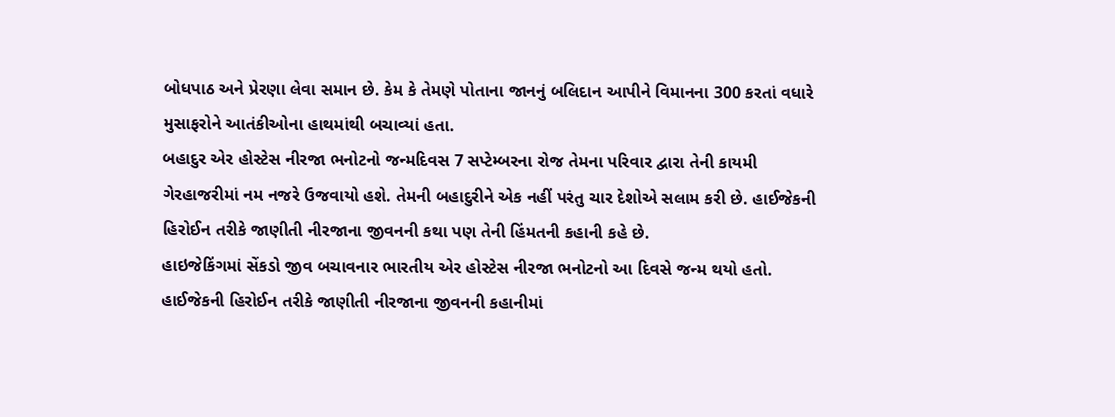બોધપાઠ અને પ્રેરણા લેવા સમાન છે. કેમ કે તેમણે પોતાના જાનનું બલિદાન આપીને વિમાનના 300 કરતાં વધારે મુસાફરોને આતંકીઓના હાથમાંથી બચાવ્યાં હતા.
બહાદુર એર હોસ્ટેસ નીરજા ભનોટનો જન્મદિવસ 7 સપ્ટેમ્બરના રોજ તેમના પરિવાર દ્વારા તેની કાયમી ગેરહાજરીમાં નમ નજરે ઉજવાયો હશે. તેમની બહાદુરીને એક નહીં પરંતુ ચાર દેશોએ સલામ કરી છે. હાઈજેકની હિરોઈન તરીકે જાણીતી નીરજાના જીવનની કથા પણ તેની હિંમતની કહાની કહે છે.
હાઇજેકિંગમાં સેંકડો જીવ બચાવનાર ભારતીય એર હોસ્ટેસ નીરજા ભનોટનો આ દિવસે જન્મ થયો હતો. હાઈજેકની હિરોઈન તરીકે જાણીતી નીરજાના જીવનની કહાનીમાં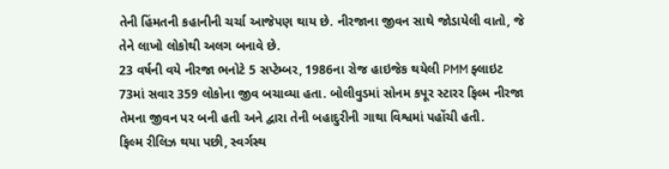તેની હિંમતની કહાનીની ચર્ચા આજેપણ થાય છે. નીરજાના જીવન સાથે જોડાયેલી વાતો, જે તેને લાખો લોકોથી અલગ બનાવે છે.
23 વર્ષની વયે નીરજા ભનોટે 5 સપ્ટેમ્બર, 1986ના રોજ હાઇજેક થયેલી PMM ફ્લાઇટ 73માં સવાર 359 લોકોના જીવ બચાવ્યા હતા. બોલીવુડમાં સોનમ કપૂર સ્ટારર ફિલ્મ નીરજા તેમના જીવન પર બની હતી અને દ્વારા તેની બહાદુરીની ગાથા વિશ્વમાં પહોંચી હતી.
ફિલ્મ રીલિઝ થયા પછી, સ્વર્ગસ્થ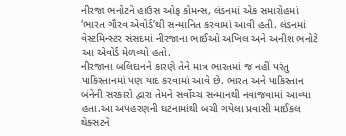નીરજા ભનોટને હાઉસ ઓફ કોમન્સ, લંડનમાં એક સમારોહમાં ‘ભારત ગૌરવ એવોર્ડ’થી સન્માનિત કરવામાં આવી હતી. લંડનમાં વેસ્ટમિન્સ્ટર સંસદમાં નીરજાના ભાઈઓ અખિલ અને અનીશ ભનોટે આ એવોર્ડ મેળવ્યો હતો.
નીરજાના બલિદાનને કારણે તેને માત્ર ભારતમાં જ નહીં પરંતુ પાકિસ્તાનમાં પણ યાદ કરવામાં આવે છે. ભારત અને પાકિસ્તાન બંનેની સરકારો દ્વારા તેમને સર્વોચ્ચ સન્માનથી નવાજવામાં આવ્યા હતા.આ અપહરણની ઘટનામાંથી બચી ગયેલા પ્રવાસી માઈકલ થેક્સટને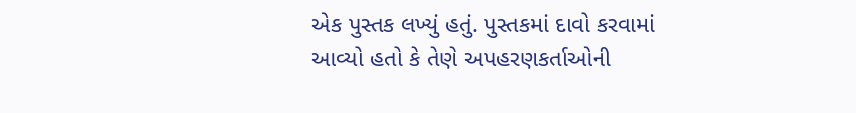એક પુસ્તક લખ્યું હતું. પુસ્તકમાં દાવો કરવામાં આવ્યો હતો કે તેણે અપહરણકર્તાઓની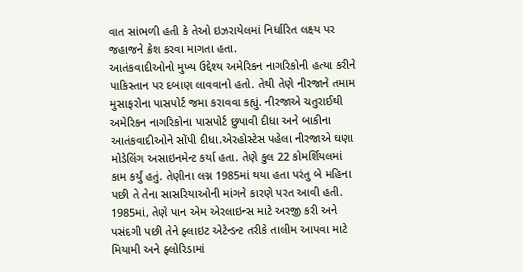વાત સાંભળી હતી કે તેઓ ઇઝરાયેલમાં નિર્ધારિત લક્ષ્ય પર જહાજને ક્રેશ કરવા માગતા હતા.
આતંકવાદીઓનો મુખ્ય ઉદ્દેશ્ય અમેરિકન નાગરિકોની હત્યા કરીને પાકિસ્તાન પર દબાણ લાવવાનો હતો. તેથી તેણે નીરજાને તમામ મુસાફરોના પાસપોર્ટ જમા કરાવવા કહ્યું. નીરજાએ ચતુરાઈથી અમેરિકન નાગરિકોના પાસપોર્ટ છુપાવી દીધા અને બાકીના આતંકવાદીઓને સોંપી દીધા.એરહોસ્ટેસ પહેલા નીરજાએ ઘણા મોડેલિંગ અસાઇનમેન્ટ કર્યા હતા. તેણે કુલ 22 કોમર્શિયલમાં કામ કર્યું હતું. તેણીના લગ્ન 1985માં થયા હતા પરંતુ બે મહિના પછી તે તેના સાસરિયાઓની માંગને કારણે પરત આવી હતી.
1985માં, તેણે પાન એમ એરલાઇન્સ માટે અરજી કરી અને પસંદગી પછી તેને ફ્લાઇટ એટેન્ડન્ટ તરીકે તાલીમ આપવા માટે મિયામી અને ફ્લોરિડામાં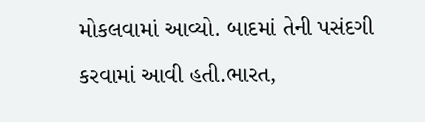મોકલવામાં આવ્યો. બાદમાં તેની પસંદગી કરવામાં આવી હતી.ભારત,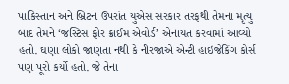પાકિસ્તાન અને બ્રિટન ઉપરાંત યુએસ સરકાર તરફથી તેમના મૃત્યુ બાદ તેમને ‘જસ્ટિસ ફોર ક્રાઈમ એવોર્ડ’ એનાયત કરવામાં આવ્યો હતો. ઘણા લોકો જાણતા નથી કે નીરજાએ એન્ટી હાઇજેકિંગ કોર્સ પણ પૂરો કર્યો હતો. જે તેના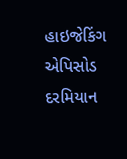હાઇજેકિંગ એપિસોડ દરમિયાન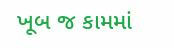ખૂબ જ કામમાં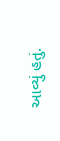આવ્યું હતું.